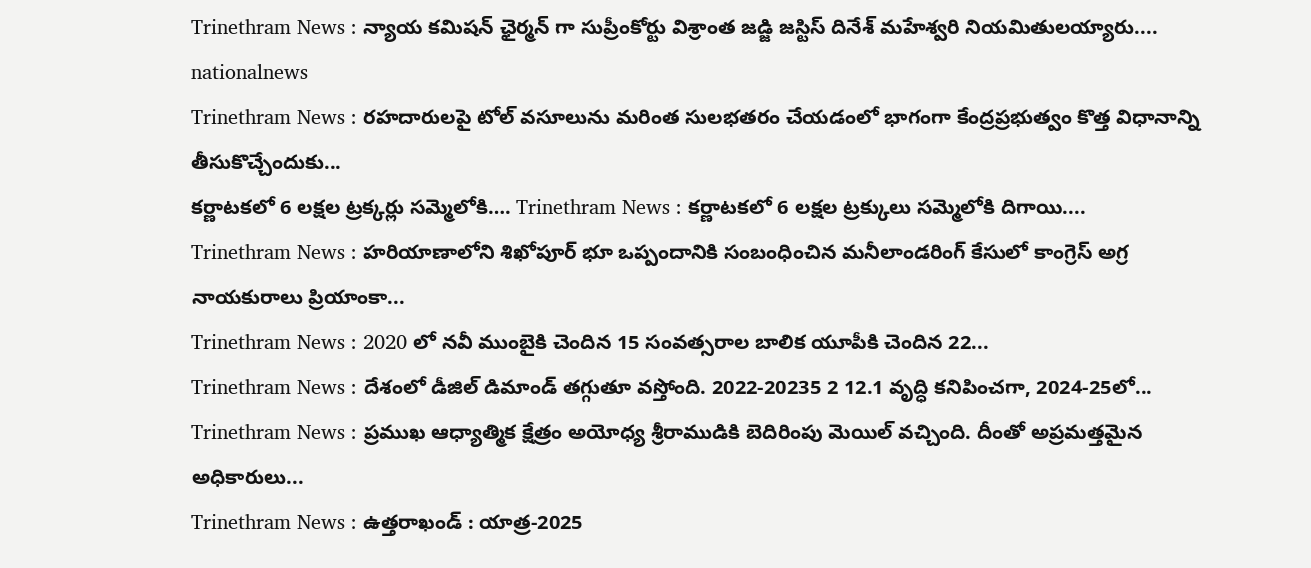Trinethram News : న్యాయ కమిషన్ ఛైర్మన్ గా సుప్రీంకోర్టు విశ్రాంత జడ్జి జస్టిస్ దినేశ్ మహేశ్వరి నియమితులయ్యారు....
nationalnews
Trinethram News : రహదారులపై టోల్ వసూలును మరింత సులభతరం చేయడంలో భాగంగా కేంద్రప్రభుత్వం కొత్త విధానాన్ని తీసుకొచ్చేందుకు...
కర్ణాటకలో 6 లక్షల ట్రక్కర్లు సమ్మెలోకి…. Trinethram News : కర్ణాటకలో 6 లక్షల ట్రక్కులు సమ్మెలోకి దిగాయి....
Trinethram News : హరియాణాలోని శిఖోపూర్ భూ ఒప్పందానికి సంబంధించిన మనీలాండరింగ్ కేసులో కాంగ్రెస్ అగ్ర నాయకురాలు ప్రియాంకా...
Trinethram News : 2020 లో నవీ ముంబైకి చెందిన 15 సంవత్సరాల బాలిక యూపీకి చెందిన 22...
Trinethram News : దేశంలో డీజిల్ డిమాండ్ తగ్గుతూ వస్తోంది. 2022-20235 2 12.1 వృద్ధి కనిపించగా, 2024-25లో...
Trinethram News : ప్రముఖ ఆధ్యాత్మిక క్షేత్రం అయోధ్య శ్రీరాముడికి బెదిరింపు మెయిల్ వచ్చింది. దీంతో అప్రమత్తమైన అధికారులు...
Trinethram News : ఉత్తరాఖండ్ : యాత్ర-2025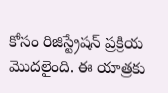కోసం రిజిస్ట్రేషన్ ప్రక్రియ మొదలైంది. ఈ యాత్రకు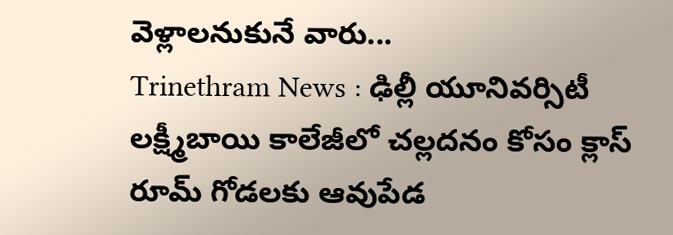వెళ్లాలనుకునే వారు...
Trinethram News : ఢిల్లీ యూనివర్సిటీ లక్ష్మీబాయి కాలేజీలో చల్లదనం కోసం క్లాస్ రూమ్ గోడలకు ఆవుపేడ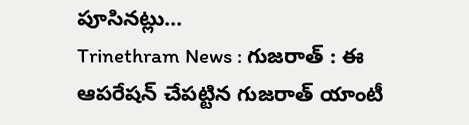పూసినట్లు...
Trinethram News : గుజరాత్ : ఈ ఆపరేషన్ చేపట్టిన గుజరాత్ యాంటీ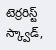టెర్రరిస్ట్ స్క్వాడ్,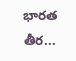భారత తీర...